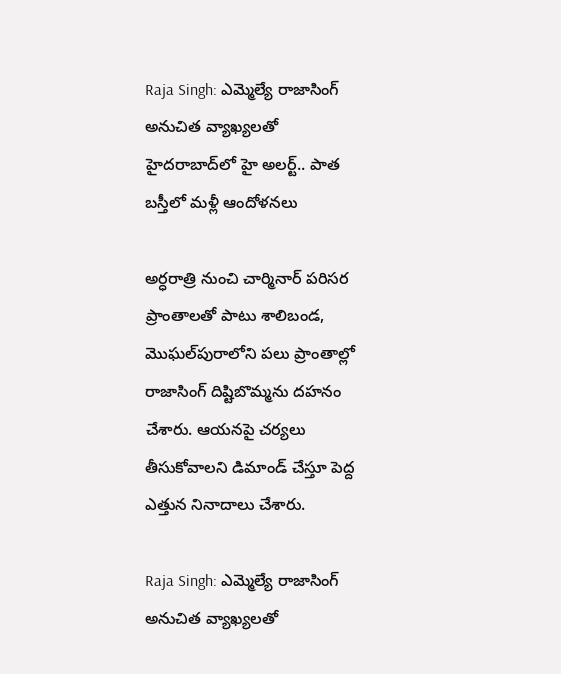Raja Singh: ఎమ్మెల్యే రాజాసింగ్ అనుచిత వ్యాఖ్యలతో హైదరాబాద్‌లో హై అలర్ట్.. పాత బస్తీలో మళ్లీ ఆందోళనలు

అర్ధరాత్రి నుంచి చార్మినార్‌ పరిసర ప్రాంతాలతో పాటు శాలిబండ, మొఘల్‌పురాలోని పలు ప్రాంతాల్లో రాజాసింగ్‌ దిష్టిబొమ్మను దహనం చేశారు. ఆయనపై చర్యలు తీసుకోవాలని డిమాండ్‌ చేస్తూ పెద్ద ఎత్తున నినాదాలు చేశారు.

Raja Singh: ఎమ్మెల్యే రాజాసింగ్ అనుచిత వ్యాఖ్యలతో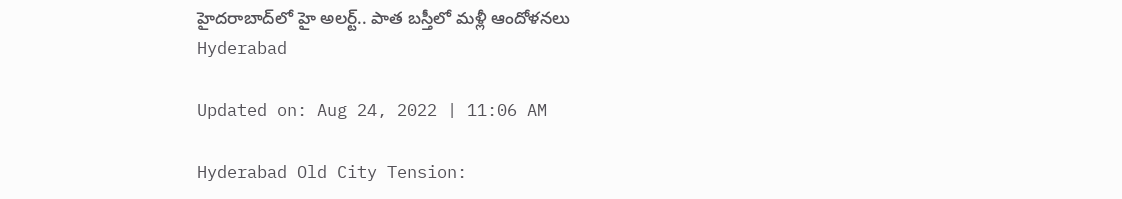హైదరాబాద్‌లో హై అలర్ట్.. పాత బస్తీలో మళ్లీ ఆందోళనలు
Hyderabad

Updated on: Aug 24, 2022 | 11:06 AM

Hyderabad Old City Tension: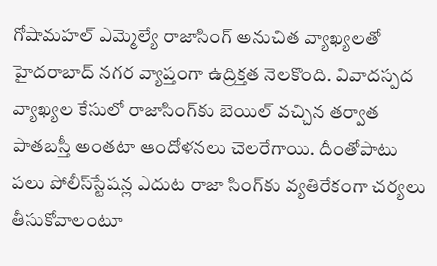గోషామహల్‌ ఎమ్మెల్యే రాజాసింగ్‌ అనుచిత వ్యాఖ్యలతో హైదరాబాద్ నగర వ్యాప్తంగా ఉద్రిక్తత నెలకొంది. వివాదస్పద వ్యాఖ్యల కేసులో రాజాసింగ్‌కు బెయిల్‌ వచ్చిన తర్వాత పాతబస్తీ అంతటా ఆందోళనలు చెలరేగాయి. దీంతోపాటు పలు పోలీస్‌స్టేషన్ల ఎదుట రాజా సింగ్‌కు వ్యతిరేకంగా చర్యలు తీసుకోవాలంటూ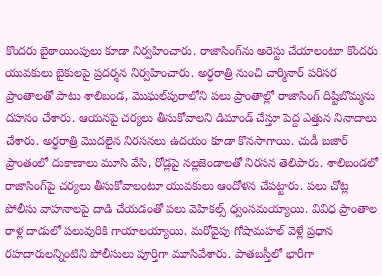కొందరు బైఠాయింపులు కూడా నిర్వహించారు. రాజాసింగ్‌ను అరెస్టు చేయాలంటూ కొందరు యువకులు బైకులపై ప్రదర్శన నిర్వహించారు. అర్ధరాత్రి నుంచి చార్మినార్‌ పరిసర ప్రాంతాలతో పాటు శాలిబండ, మొఘల్‌పురాలోని పలు ప్రాంతాల్లో రాజాసింగ్‌ దిష్టిబొమ్మను దహనం చేశారు. ఆయనపై చర్యలు తీసుకోవాలని డిమాండ్‌ చేస్తూ పెద్ద ఎత్తున నినాదాలు చేశారు. అర్ధరాత్రి మొదలైన నిరసనలు ఉదయం కూడా కొనసాగాయి. చుడీ బజార్ ప్రాంతంలో దుకాణాలు మూసి వేసి, రోడ్లపై నల్లజెండాలతో నిరసన తెలిపారు. శాలిబండలో రాజాసింగ్‌పై చర్యలు తీసుకోవాలంటూ యువకులు ఆందోళన చేపట్టారు. పలు చోట్ల పోలీసు వాహనాలపై దాడి చేయడంతో పలు వెహికల్స్‌ ధ్వంసమయ్యాయి. వివిధ ప్రాంతాల రాళ్ల దాడులో పలువురికి గాయాలయ్యాయి. మరోవైపు గోషామహల్‌ వెళ్లే ప్రధాన రహదారులన్నింటిని పోలీసులు పూర్తిగా మూసివేశారు. పాతబస్తీలో భారీగా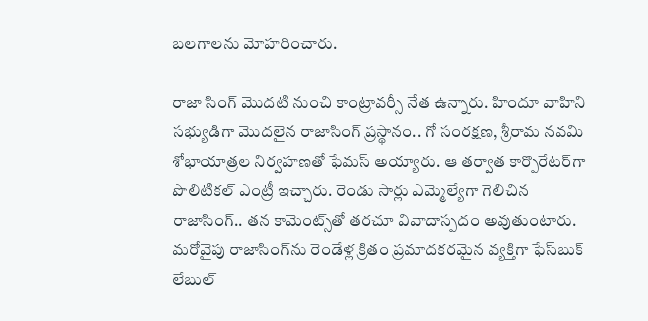బలగాలను మోహరించారు.

రాజా సింగ్‌ మొదటి నుంచి కాంట్రావర్సీ నేత ఉన్నారు. హిందూ వాహిని సభ్యుడిగా మొదలైన రాజాసింగ్‌ ప్రస్థానం.. గో సంరక్షణ, శ్రీరామ నవమి శోభాయాత్రల నిర్వహణతో ఫేమస్‌ అయ్యారు. ఆ తర్వాత కార్పొరేటర్‌గా పొలిటికల్‌ ఎంట్రీ ఇచ్చారు. రెండు సార్లు ఎమ్మెల్యేగా గెలిచిన రాజాసింగ్‌.. తన కామెంట్స్‌తో తరచూ వివాదాస్పదం అవుతుంటారు. మరోవైపు రాజాసింగ్‌ను రెండేళ్ల క్రితం ప్రమాదకరమైన వ్యక్తిగా ఫేస్‌బుక్‌ లేబుల్‌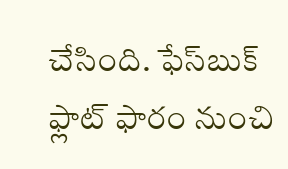చేసింది. ఫేస్‌బుక్‌ ఫ్లాట్‌ ఫారం నుంచి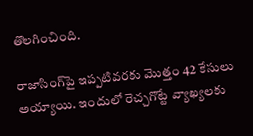తొలగించింది.

రాజాసింగ్‌పై ఇప్పటివరకు మొత్తం 42 కేసులు అయ్యాయి. ఇందులో రెచ్చగొట్టే వ్యాఖ్యలకు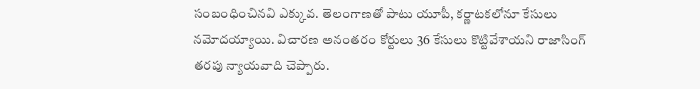సంబంధించినవి ఎక్కువ. తెలంగాణతో పాటు యూపీ, కర్ణాటకలోనూ కేసులు నమోదయ్యాయి. విచారణ అనంతరం కోర్టులు 36 కేసులు కొట్టివేశాయని రాజాసింగ్‌ తరపు న్యాయవాది చెప్పారు.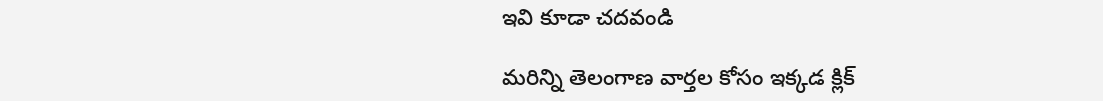ఇవి కూడా చదవండి

మరిన్ని తెలంగాణ వార్తల కోసం ఇక్కడ క్లిక్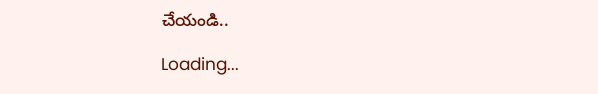చేయండి..

Loading...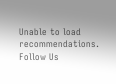Unable to load recommendations.
Follow Us